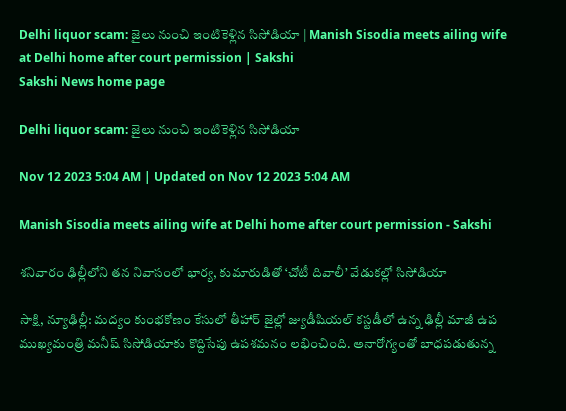Delhi liquor scam: జైలు నుంచి ఇంటికెళ్లిన సిసోడియా | Manish Sisodia meets ailing wife at Delhi home after court permission | Sakshi
Sakshi News home page

Delhi liquor scam: జైలు నుంచి ఇంటికెళ్లిన సిసోడియా

Nov 12 2023 5:04 AM | Updated on Nov 12 2023 5:04 AM

Manish Sisodia meets ailing wife at Delhi home after court permission - Sakshi

శనివారం ఢిల్లీలోని తన నివాసంలో భార్య, కుమారుడితో ‘చోటీ దివాలీ’ వేడుకల్లో సిసోడియా

సాక్షి, న్యూఢిల్లీ: మద్యం కుంభకోణం కేసులో తీహార్‌ జైల్లో జ్యుడీషియల్‌ కస్టడీలో ఉన్న ఢిల్లీ మాజీ ఉప ముఖ్యమంత్రి మనీష్‌ సిసోడియాకు కొద్దిసేపు ఉపశమనం లభించింది. అనారోగ్యంతో బాధపడుతున్న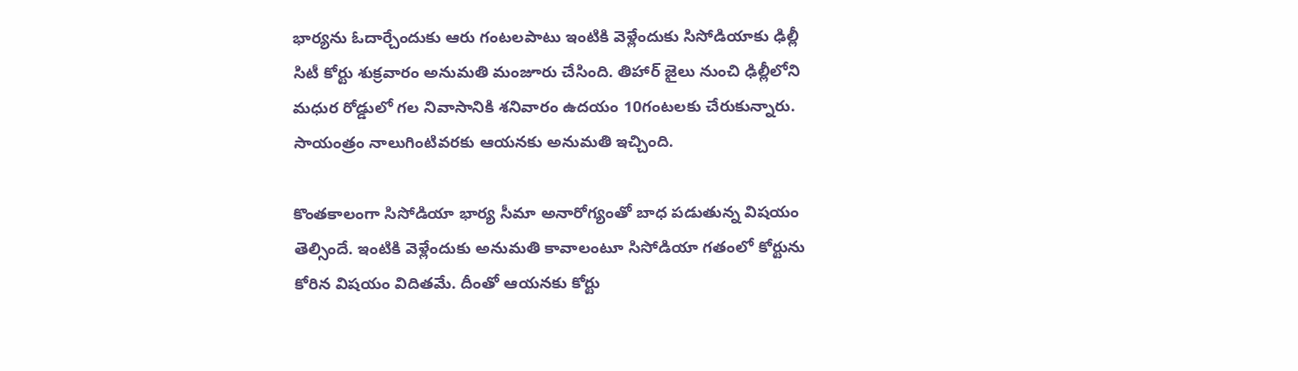భార్యను ఓదార్చేందుకు ఆరు గంటలపాటు ఇంటికి వెళ్లేందుకు సిసోడియాకు ఢిల్లీ సిటీ కోర్టు శుక్రవారం అనుమతి మంజూరు చేసింది. తిహార్‌ జైలు నుంచి ఢిల్లీలోని మధుర రోడ్డులో గల నివాసానికి శనివారం ఉదయం 10గంటలకు చేరుకున్నారు. సాయంత్రం నాలుగింటివరకు ఆయనకు అనుమతి ఇచ్చింది.

కొంతకాలంగా సిసోడియా భార్య సీమా అనారోగ్యంతో బాధ పడుతున్న విషయం తెల్సిందే. ఇంటికి వెళ్లేందుకు అనుమతి కావాలంటూ సిసోడియా గతంలో కోర్టును కోరిన విషయం విదితమే. దీంతో ఆయనకు కోర్టు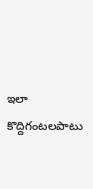ఇలా కొద్దిగంటలపాటు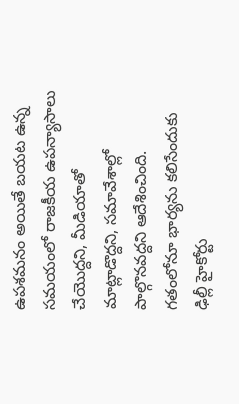ఉపశమనం అయితే బయట ఉన్న సమయంలో రాజకీయ ఉపన్యాసాలు చేయొద్దని, మీడియాతో మాట్లాడొద్దని, సమావేశాల్లో పాల్గొనవద్దని ఆదేశించింది. గతంలోనూ భార్యను కలిసేందుకు ఢిల్లీ హైకోర్టు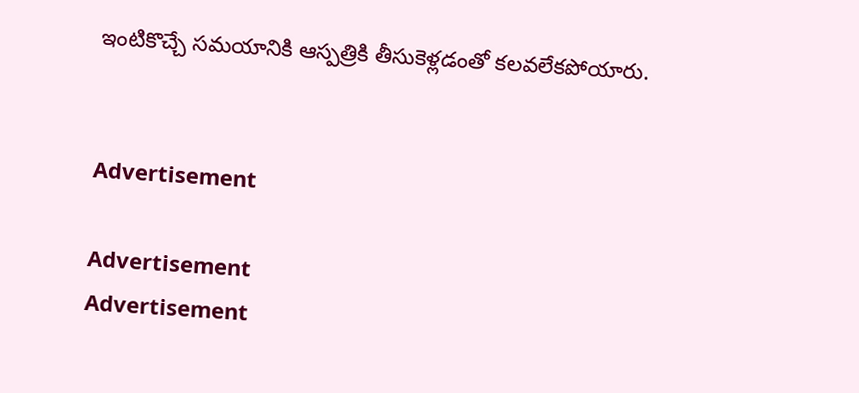ఇంటికొచ్చే సమయానికి ఆస్పత్రికి తీసుకెళ్లడంతో కలవలేకపోయారు.


Advertisement

Advertisement
Advertisement